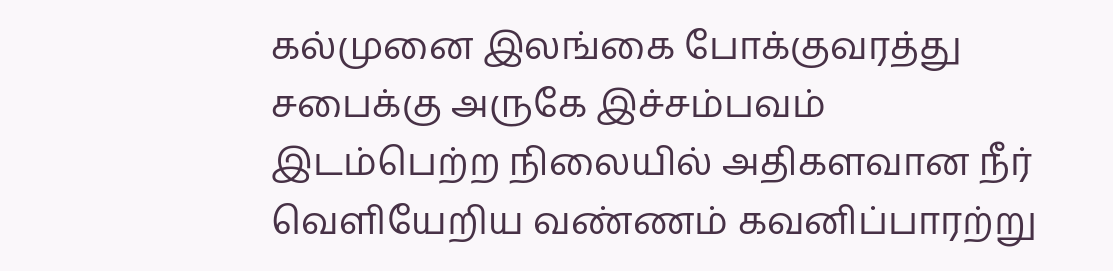கல்முனை இலங்கை போக்குவரத்து சபைக்கு அருகே இச்சம்பவம் இடம்பெற்ற நிலையில் அதிகளவான நீர் வெளியேறிய வண்ணம் கவனிப்பாரற்று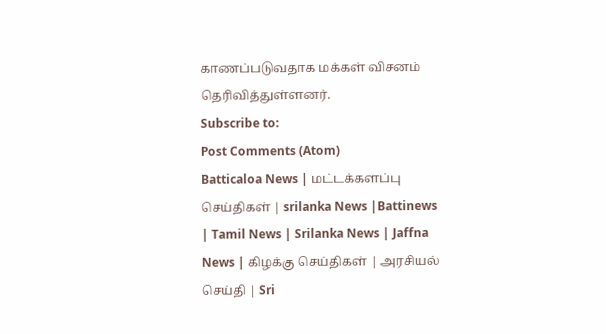காணப்படுவதாக மக்கள் விசனம் தெரிவித்துள்ளனர்.
Subscribe to:
Post Comments (Atom)
Batticaloa News | மட்டக்களப்பு செய்திகள் | srilanka News |Battinews | Tamil News | Srilanka News | Jaffna News | கிழக்கு செய்திகள் | அரசியல் செய்தி | Sri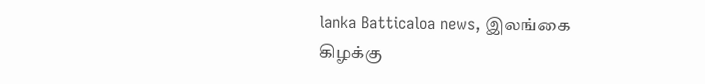lanka Batticaloa news, இலங்கை கிழக்கு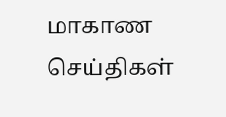மாகாண செய்திகள்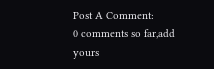Post A Comment:
0 comments so far,add yours